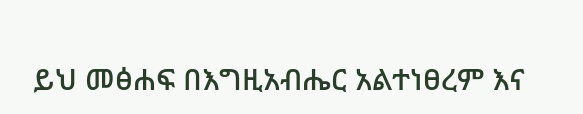ይህ መፅሐፍ በእግዚአብሔር አልተነፀረም እና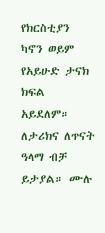የክርስቲያን ካኖን ወይም የአይሁድ ታናክ ክፍል አይደለም። ለታሪክና ለጥናት ዓላማ ብቻ ይታያል። ሙሉ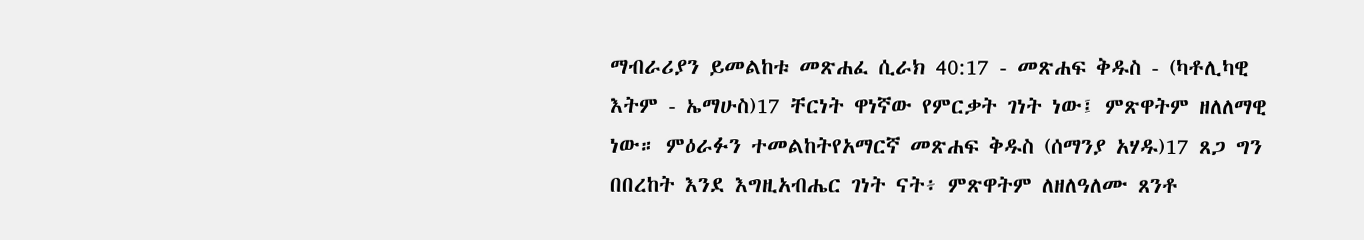ማብራሪያን ይመልከቱ መጽሐፈ ሲራክ 40:17 - መጽሐፍ ቅዱስ - (ካቶሊካዊ እትም - ኤማሁስ)17 ቸርነት ዋነኛው የምርቃት ገነት ነው፤ ምጽዋትም ዘለለማዊ ነው። ምዕራፉን ተመልከትየአማርኛ መጽሐፍ ቅዱስ (ሰማንያ አሃዱ)17 ጸጋ ግን በበረከት እንደ እግዚአብሔር ገነት ናት፥ ምጽዋትም ለዘለዓለሙ ጸንቶ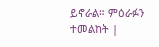ይኖራል። ምዕራፉን ተመልከት |